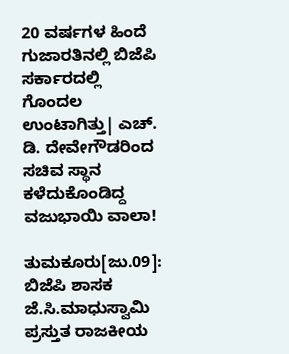20 ವರ್ಷಗಳ ಹಿಂದೆ ಗುಜಾರತಿನಲ್ಲಿ ಬಿಜೆಪಿ ಸರ್ಕಾರದಲ್ಲಿ ಗೊಂದಲ ಉಂಟಾಗಿತ್ತು| ಎಚ್. ಡಿ. ದೇವೇಗೌಡರಿಂದ ಸಚಿವ ಸ್ಥಾನ ಕಳೆದುಕೊಂಡಿದ್ದ ವಜುಭಾಯಿ ವಾಲಾ!

ತುಮಕೂರು[ಜು.09]: ಬಿಜೆಪಿ ಶಾಸಕ ಜೆ.ಸಿ.ಮಾಧುಸ್ವಾಮಿ ಪ್ರಸ್ತುತ ರಾಜಕೀಯ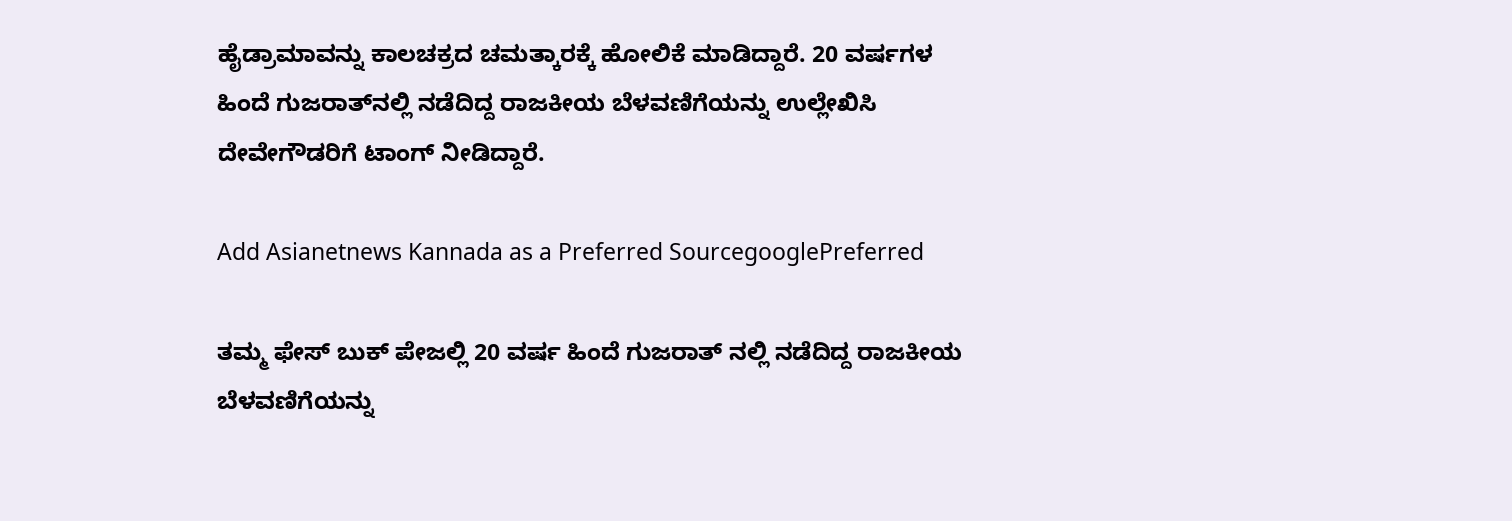ಹೈಡ್ರಾಮಾವನ್ನು ಕಾಲಚಕ್ರದ ಚಮತ್ಕಾರಕ್ಕೆ ಹೋಲಿಕೆ ಮಾಡಿದ್ದಾರೆ. 20 ವರ್ಷಗಳ ಹಿಂದೆ ಗುಜರಾತ್‌ನಲ್ಲಿ ನಡೆದಿದ್ದ ರಾಜಕೀಯ ಬೆಳವಣಿಗೆಯನ್ನು ಉಲ್ಲೇಖಿಸಿ ದೇವೇಗೌಡರಿಗೆ ಟಾಂಗ್ ನೀಡಿದ್ದಾರೆ.

Add Asianetnews Kannada as a Preferred SourcegooglePreferred

ತಮ್ಮ ಫೇಸ್ ಬುಕ್ ಪೇಜಲ್ಲಿ 20 ವರ್ಷ ಹಿಂದೆ ಗುಜರಾತ್ ನಲ್ಲಿ ನಡೆದಿದ್ದ ರಾಜಕೀಯ ಬೆಳವಣಿಗೆಯನ್ನು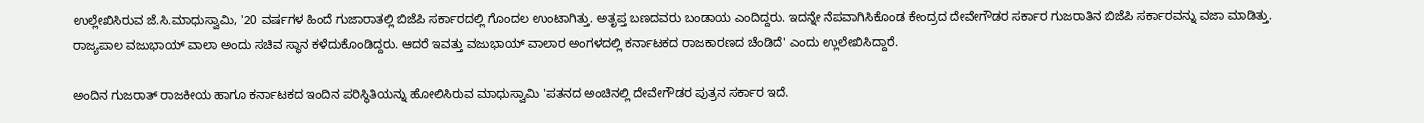ಉಲ್ಲೇಖಿಸಿರುವ ಜೆ.ಸಿ.ಮಾಧುಸ್ವಾಮಿ, '20 ವರ್ಷಗಳ ಹಿಂದೆ ಗುಜಾರಾತಲ್ಲಿ ಬಿಜೆಪಿ ಸರ್ಕಾರದಲ್ಲಿ ಗೊಂದಲ ಉಂಟಾಗಿತ್ತು. ಅತೃಪ್ತ ಬಣದವರು ಬಂಡಾಯ ಎಂದಿದ್ದರು. ಇದನ್ನೇ ನೆಪವಾಗಿಸಿಕೊಂಡ ಕೇಂದ್ರದ ದೇವೇಗೌಡರ ಸರ್ಕಾರ ಗುಜರಾತಿನ ಬಿಜೆಪಿ ಸರ್ಕಾರವನ್ನು ವಜಾ ಮಾಡಿತ್ತು. ರಾಜ್ಯಪಾಲ ವಜುಭಾಯ್ ವಾಲಾ ಅಂದು ಸಚಿವ ಸ್ಥಾನ ಕಳೆದುಕೊಂಡಿದ್ದರು. ಆದರೆ ಇವತ್ತು ವಜುಭಾಯ್ ವಾಲಾರ ಅಂಗಳದಲ್ಲಿ ಕರ್ನಾಟಕದ ರಾಜಕಾರಣದ ಚೆಂಡಿದೆ' ಎಂದು ಉ್ಲಲೇಖಿಸಿದ್ದಾರೆ.

ಅಂದಿನ ಗುಜರಾತ್ ರಾಜಕೀಯ ಹಾಗೂ ಕರ್ನಾಟಕದ ಇಂದಿನ ಪರಿಸ್ಥಿತಿಯನ್ನು ಹೋಲಿಸಿರುವ ಮಾಧುಸ್ವಾಮಿ 'ಪತನದ ಅಂಚಿನಲ್ಲಿ ದೇವೇಗೌಡರ ಪುತ್ರನ ಸರ್ಕಾರ ಇದೆ.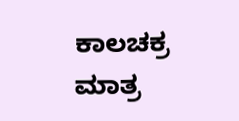ಕಾಲಚಕ್ರ ಮಾತ್ರ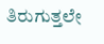ತಿರುಗುತ್ತಲೇ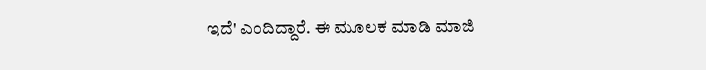ಇದೆ' ಎಂದಿದ್ದಾರೆ. ಈ ಮೂಲಕ ಮಾಡಿ ಮಾಜಿ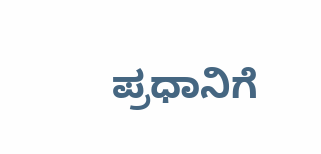ಪ್ರಧಾನಿಗೆ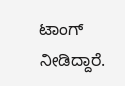ಟಾಂಗ್ ನೀಡಿದ್ದಾರೆ.